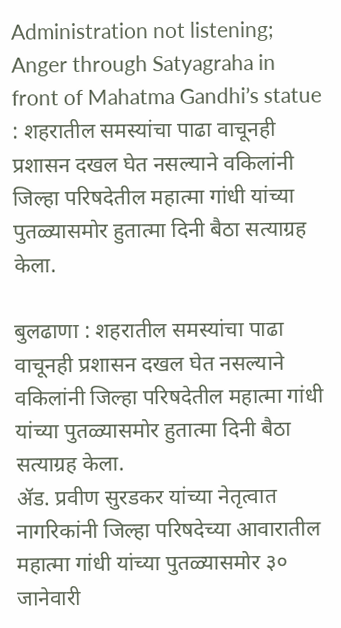Administration not listening; Anger through Satyagraha in front of Mahatma Gandhi’s statue : शहरातील समस्यांचा पाढा वाचूनही प्रशासन दखल घेत नसल्याने वकिलांनी जिल्हा परिषदेतील महात्मा गांधी यांच्या पुतळ्यासमोर हुतात्मा दिनी बैठा सत्याग्रह केला.

बुलढाणा : शहरातील समस्यांचा पाढा वाचूनही प्रशासन दखल घेत नसल्याने वकिलांनी जिल्हा परिषदेतील महात्मा गांधी यांच्या पुतळ्यासमोर हुतात्मा दिनी बैठा सत्याग्रह केला.
ॲड. प्रवीण सुरडकर यांच्या नेतृत्वात नागरिकांनी जिल्हा परिषदेच्या आवारातील महात्मा गांधी यांच्या पुतळ्यासमोर ३० जानेवारी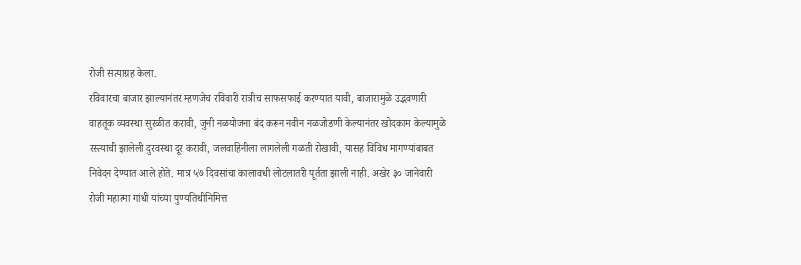रोजी सत्याग्रह केला.
रविवारचा बाजार झाल्यानंतर म्हणजेच रविवारी रात्रीच साफसफाई करण्यात यावी, बाजारामुळे उद्भवणारी वाहतूक व्यवस्था सुरळीत करावी, जुनी नळयोजना बंद करून नवीन नळजोडणी केल्यानंतर खोदकाम केल्यामुळे रस्त्याची झालेली दुरवस्था दूर करावी, जलवाहिनीला लागलेली गळती रोखावी, यासह विविध मागण्यांबाबत निवेदन देण्यात आले होते. मात्र ५७ दिवसांचा कालावधी लोटलातरी पूर्तता झाली नाही. अखेर ३० जानेवारी रोजी महात्मा गांधी यांच्या पुण्यतिथीनिमित्त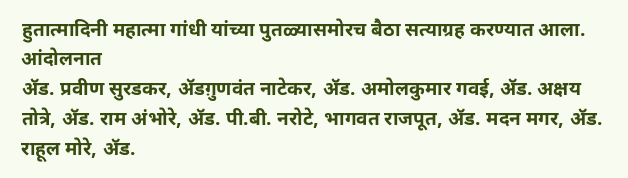हुतात्मादिनी महात्मा गांधी यांच्या पुतळ्यासमोरच बैठा सत्याग्रह करण्यात आला. आंदोलनात
ॲड. प्रवीण सुरडकर, ॲडग़ुणवंत नाटेकर, ॲड. अमोलकुमार गवई, ॲड. अक्षय तोत्रे, ॲड. राम अंभोरे, ॲड. पी.बी. नरोटे, भागवत राजपूत, ॲड. मदन मगर, ॲड. राहूल मोरे, ॲड.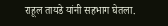राहूल तायडे यांनी सहभाग घेतला.